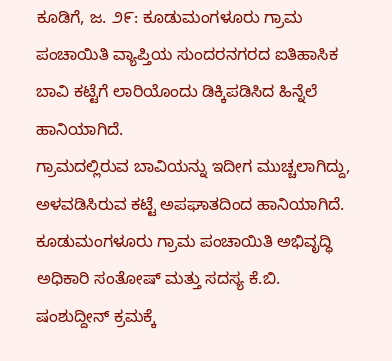ಕೂಡಿಗೆ, ಜ. ೨೯: ಕೂಡುಮಂಗಳೂರು ಗ್ರಾಮ ಪಂಚಾಯಿತಿ ವ್ಯಾಪ್ತಿಯ ಸುಂದರನಗರದ ಐತಿಹಾಸಿಕ ಬಾವಿ ಕಟ್ಟೆಗೆ ಲಾರಿಯೊಂದು ಡಿಕ್ಕಿಪಡಿಸಿದ ಹಿನ್ನೆಲೆ ಹಾನಿಯಾಗಿದೆ.
ಗ್ರಾಮದಲ್ಲಿರುವ ಬಾವಿಯನ್ನು ಇದೀಗ ಮುಚ್ಚಲಾಗಿದ್ದು, ಅಳವಡಿಸಿರುವ ಕಟ್ಟೆ ಅಪಘಾತದಿಂದ ಹಾನಿಯಾಗಿದೆ. ಕೂಡುಮಂಗಳೂರು ಗ್ರಾಮ ಪಂಚಾಯಿತಿ ಅಭಿವೃದ್ಧಿ ಅಧಿಕಾರಿ ಸಂತೋಷ್ ಮತ್ತು ಸದಸ್ಯ ಕೆ.ಬಿ. ಷಂಶುದ್ದೀನ್ ಕ್ರಮಕ್ಕೆ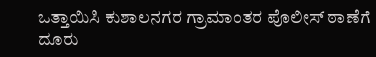ಒತ್ತಾಯಿಸಿ ಕುಶಾಲನಗರ ಗ್ರಾಮಾಂತರ ಪೊಲೀಸ್ ಠಾಣೆಗೆ ದೂರು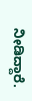ನೀಡಿದ್ದಾರೆ.